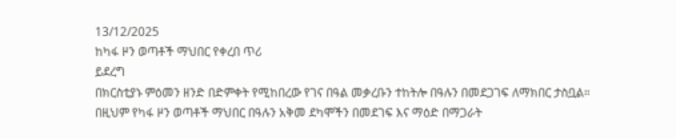13/12/2025
ከካፋ ዞን ወጣቶች ማህበር የቀረበ ጥሪ
ይደረግ
በክርስቲያኑ ምዕመን ዘንድ በድምቀት የሚከበረው የገና በዓል መቃረቡን ተከትሎ በዓሉን በመደጋገፍ ለማክበር ታስቧል።
በዚህም የካፋ ዞን ወጣቶች ማህበር በዓሉን አቅመ ደካሞችን በመደገፍ እና ማዕድ በማጋራት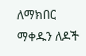ለማክበር ማቀዱን ለዶች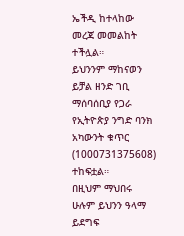ኤችዲ ከተላከው መረጃ መመልከት ተችሏል።
ይህንንም ማከናወን ይቻል ዘንድ ገቢ ማሰባሰቢያ የጋራ የኢትዮጵያ ንግድ ባንክ አካውንት ቁጥር (1000731375608) ተከፍቷል።
በዚህም ማህበሩ ሁሉም ይህንን ዓላማ ይደግፍ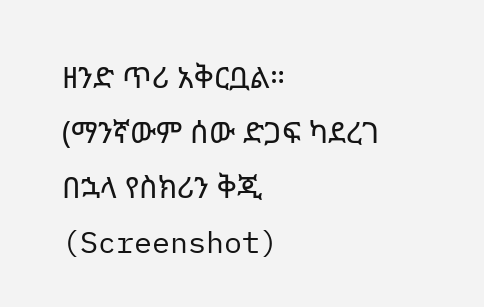ዘንድ ጥሪ አቅርቧል።
(ማንኛውም ሰው ድጋፍ ካደረገ በኋላ የስክሪን ቅጂ (Screenshot)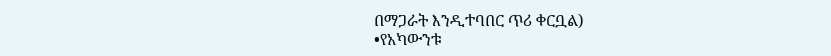በማጋራት እንዲተባበር ጥሪ ቀርቧል)
•የአካውንቱ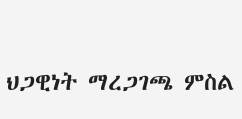ህጋዊነት ማረጋገጫ ምስል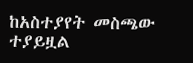ከአስተያየት መስጫው ተያይዟል